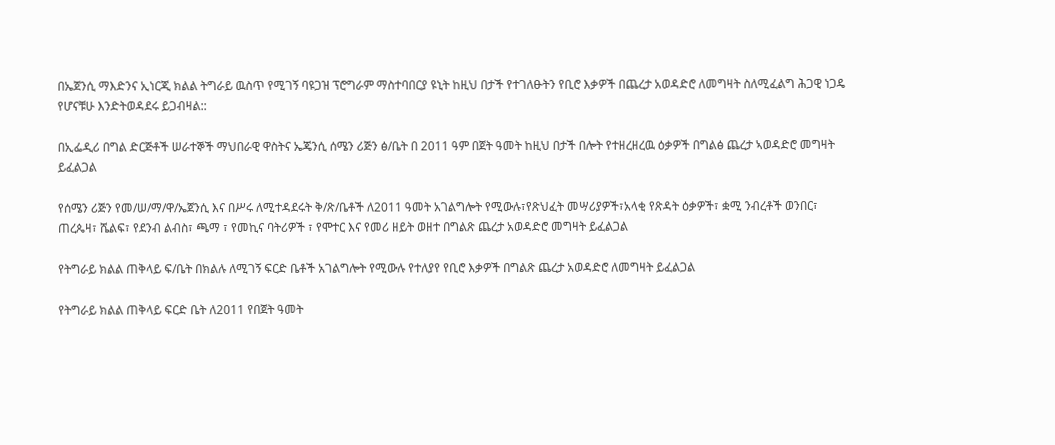በኤጀንሲ ማእድንና ኢነርጂ ክልል ትግራይ ዉስጥ የሚገኝ ባዩጋዝ ፕሮግራም ማስተባበርያ ዩኒት ከዚህ በታች የተገለፁትን የቢሮ እቃዎች በጨረታ አወዳድሮ ለመግዛት ስለሚፈልግ ሕጋዊ ነጋዴ የሆናቹሁ እንድትወዳደሩ ይጋብዛል::

በኢፌዲሪ በግል ድርጅቶች ሠራተኞች ማህበራዊ ዋስትና ኤጄንሲ ሰሜን ሪጅን ፅ/ቤት በ 2011 ዓም በጀት ዓመት ከዚህ በታች በሎት የተዘረዘረዉ ዕቃዎች በግልፅ ጨረታ ኣወዳድሮ መግዛት ይፈልጋል

የሰሜን ሪጅን የመ/ሠ/ማ/ዋ/ኤጀንሲ እና በሥሩ ለሚተዳደሩት ቅ/ጽ/ቤቶች ለ2011 ዓመት አገልግሎት የሚውሉ፣የጽህፈት መሣሪያዎች፣አላቂ የጽዳት ዕቃዎች፣ ቋሚ ንብረቶች ወንበር፣ ጠረጴዛ፣ ሼልፍ፣ የደንብ ልብስ፣ ጫማ ፣ የመኪና ባትሪዎች ፣ የሞተር እና የመሪ ዘይት ወዘተ በግልጽ ጨረታ አወዳድሮ መግዛት ይፈልጋል

የትግራይ ክልል ጠቅላይ ፍ/ቤት በክልሉ ለሚገኝ ፍርድ ቤቶች አገልግሎት የሚውሉ የተለያየ የቢሮ እቃዎች በግልጽ ጨረታ አወዳድሮ ለመግዛት ይፈልጋል

የትግራይ ክልል ጠቅላይ ፍርድ ቤት ለ2011 የበጀት ዓመት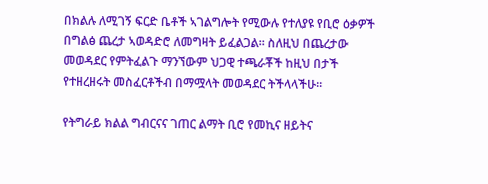በክልሉ ለሚገኝ ፍርድ ቤቶች ኣገልግሎት የሚውሉ የተለያዩ የቢሮ ዕቃዎች በግልፅ ጨረታ ኣወዳድሮ ለመግዛት ይፈልጋል። ስለዚህ በጨረታው መወዳደር የምትፈልጉ ማንኘውም ህጋዊ ተጫራቾች ከዚህ በታች የተዘረዘሩት መስፈርቶችብ በማሟላት መወዳደር ትችላላችሁ።

የትግራይ ክልል ግብርናና ገጠር ልማት ቢሮ የመኪና ዘይትና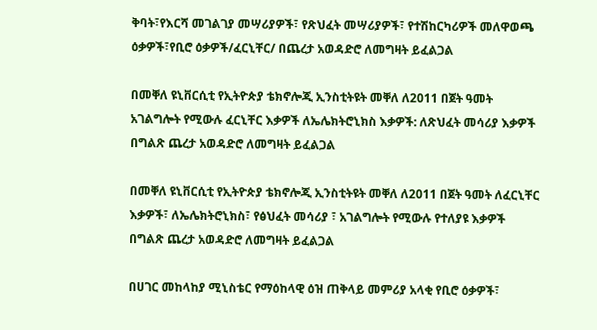ቅባት፣የእርሻ መገልገያ መሣሪያዎች፣ የጽህፈት መሣሪያዎች፣ የተሽከርካሪዎች መለዋወጫ ዕቃዎች፣የቢሮ ዕቃዎች/ፈርኒቸር/ በጨረታ አወዳድሮ ለመግዛት ይፈልጋል

በመቐለ ዩኒቨርሲቲ የኢትዮጵያ ቴክኖሎጂ ኢንስቲትዩት መቐለ ለ2011 በጀት ዓመት አገልግሎት የሚውሉ ፈርኒቸር እቃዎች ለኤሌክትሮኒክስ እቃዎች: ለጽህፈት መሳሪያ እቃዎች በግልጽ ጨረታ አወዳድሮ ለመግዛት ይፈልጋል

በመቐለ ዩኒቨርሲቲ የኢትዮጵያ ቴክኖሎጂ ኢንስቲትዩት መቐለ ለ2011 በጀት ዓመት ለፈርኒቸር እቃዎች፣ ለኤሌክትሮኒክስ፣ የፅህፈት መሳሪያ ፣ አገልግሎት የሚውሉ የተለያዩ እቃዎች በግልጽ ጨረታ አወዳድሮ ለመግዛት ይፈልጋል

በሀገር መከላከያ ሚኒስቴር የማዕከላዊ ዕዝ ጠቅላይ መምሪያ አላቂ የቢሮ ዕቃዎች፣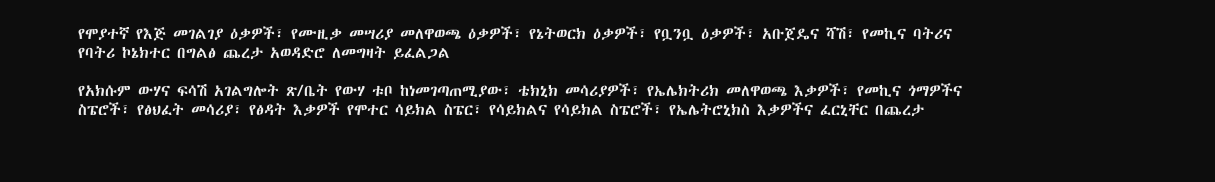የሞያተኛ የእጅ መገልገያ ዕቃዎች፣ የሙዚቃ መሣሪያ መለዋወጫ ዕቃዎች፣ የኔትወርክ ዕቃዎች፣ የቧንቧ ዕቃዎች፣ አቡጀዴና ሻሽ፣ የመኪና ባትሪና የባትሪ ኮኔክተር በግልፅ ጨረታ አወዳድሮ ለመግዛት ይፈልጋል

የአክሱም ውሃና ፍሳሽ አገልግሎት ጽ/ቤት የውሃ ቱቦ ከነመገጣጠሚያው፣ ቴክኒክ መሳሪያዎች፣ የኤሌክትሪክ መለዋወጫ እቃዎች፣ የመኪና ጎማዎችና ስፔሮች፣ የፅህፈት መሳሪያ፣ የፅዳት እቃዎች የሞተር ሳይክል ስፔር፣ የሳይክልና የሳይክል ስፔሮች፣ የኤሌትሮኒክስ እቃዎችና ፈርኒቸር በጨረታ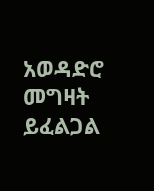አወዳድሮ መግዛት ይፈልጋል